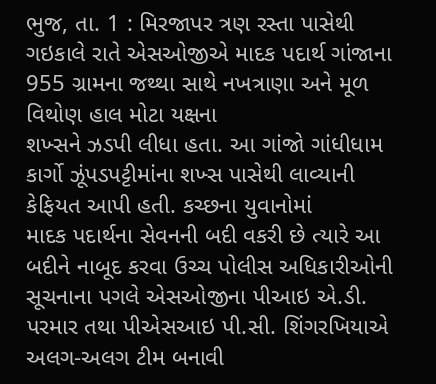ભુજ, તા. 1 : મિરજાપર ત્રણ રસ્તા પાસેથી
ગઇકાલે રાતે એસઓજીએ માદક પદાર્થ ગાંજાના 955 ગ્રામના જથ્થા સાથે નખત્રાણા અને મૂળ વિથોણ હાલ મોટા યક્ષના
શખ્સને ઝડપી લીધા હતા. આ ગાંજો ગાંધીધામ કાર્ગો ઝૂંપડપટ્ટીમાંના શખ્સ પાસેથી લાવ્યાની
કેફિયત આપી હતી. કચ્છના યુવાનોમાં
માદક પદાર્થના સેવનની બદી વકરી છે ત્યારે આ બદીને નાબૂદ કરવા ઉચ્ચ પોલીસ અધિકારીઓની
સૂચનાના પગલે એસઓજીના પીઆઇ એ.ડી. પરમાર તથા પીએસઆઇ પી.સી. શિંગરખિયાએ અલગ-અલગ ટીમ બનાવી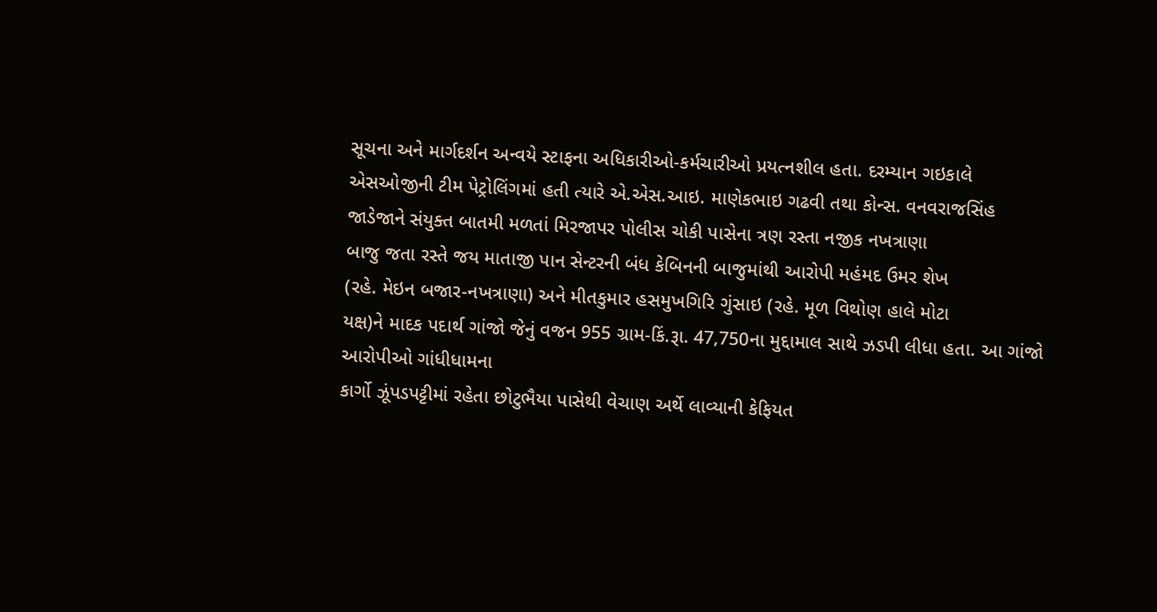સૂચના અને માર્ગદર્શન અન્વયે સ્ટાફના અધિકારીઓ-કર્મચારીઓ પ્રયત્નશીલ હતા. દરમ્યાન ગઇકાલે
એસઓજીની ટીમ પેટ્રોલિંગમાં હતી ત્યારે એ.એસ.આઇ. માણેકભાઇ ગઢવી તથા કોન્સ. વનવરાજસિંહ
જાડેજાને સંયુક્ત બાતમી મળતાં મિરજાપર પોલીસ ચોકી પાસેના ત્રણ રસ્તા નજીક નખત્રાણા
બાજુ જતા રસ્તે જય માતાજી પાન સેન્ટરની બંધ કેબિનની બાજુમાંથી આરોપી મહંમદ ઉમર શેખ
(રહે. મેઇન બજાર-નખત્રાણા) અને મીતકુમાર હસમુખગિરિ ગુંસાઇ (રહે. મૂળ વિથોણ હાલે મોટા
યક્ષ)ને માદક પદાર્થ ગાંજો જેનું વજન 955 ગ્રામ-કિં.રૂા. 47,750ના મુદ્દામાલ સાથે ઝડપી લીધા હતા. આ ગાંજો આરોપીઓ ગાંધીધામના
કાર્ગો ઝૂંપડપટ્ટીમાં રહેતા છોટુભૈયા પાસેથી વેચાણ અર્થે લાવ્યાની કેફિયત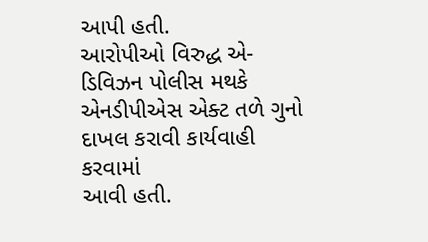આપી હતી.
આરોપીઓ વિરુદ્ધ એ-ડિવિઝન પોલીસ મથકે એનડીપીએસ એક્ટ તળે ગુનો દાખલ કરાવી કાર્યવાહી કરવામાં
આવી હતી.